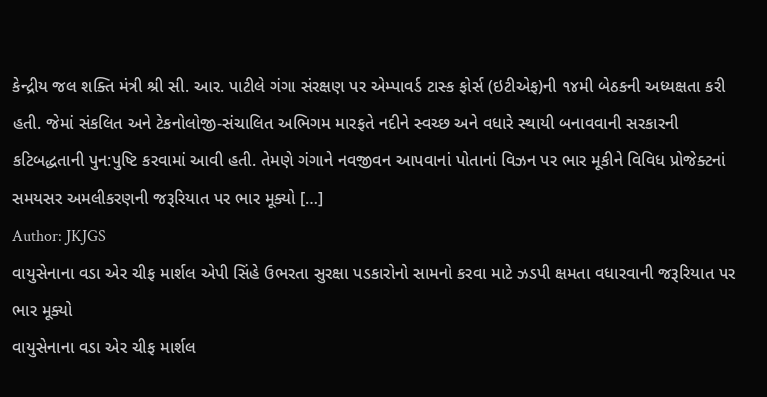કેન્દ્રીય જલ શક્તિ મંત્રી શ્રી સી. આર. પાટીલે ગંગા સંરક્ષણ પર એમ્પાવર્ડ ટાસ્ક ફોર્સ (ઇટીએફ)ની ૧૪મી બેઠકની અધ્યક્ષતા કરી હતી. જેમાં સંકલિત અને ટેકનોલોજી-સંચાલિત અભિગમ મારફતે નદીને સ્વચ્છ અને વધારે સ્થાયી બનાવવાની સરકારની કટિબદ્ધતાની પુન:પુષ્ટિ કરવામાં આવી હતી. તેમણે ગંગાને નવજીવન આપવાનાં પોતાનાં વિઝન પર ભાર મૂકીને વિવિધ પ્રોજેક્ટનાં સમયસર અમલીકરણની જરૂરિયાત પર ભાર મૂક્યો […]
Author: JKJGS
વાયુસેનાના વડા એર ચીફ માર્શલ એપી સિંહે ઉભરતા સુરક્ષા પડકારોનો સામનો કરવા માટે ઝડપી ક્ષમતા વધારવાની જરૂરિયાત પર ભાર મૂક્યો
વાયુસેનાના વડા એર ચીફ માર્શલ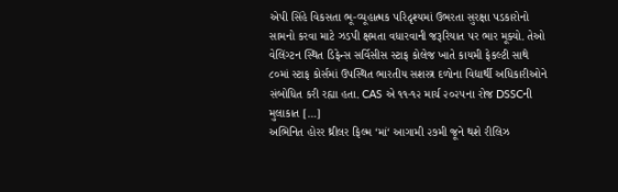એપી સિંહે વિકસતા ભૂ-વ્યૂહાત્મક પરિદૃશ્યમાં ઉભરતા સુરક્ષા પડકારોનો સામનો કરવા માટે ઝડપી ક્ષમતા વધારવાની જરૂરિયાત પર ભાર મૂક્યો. તેઓ વેલિંગ્ટન સ્થિત ડિફેન્સ સર્વિસીસ સ્ટાફ કોલેજ ખાતે કાયમી ફેકલ્ટી સાથે ૮૦માં સ્ટાફ કોર્સમાં ઉપસ્થિત ભારતીય સશસ્ત્ર દળોના વિદ્યાર્થી અધિકારીઓને સંબોધિત કરી રહ્યા હતા. CAS એ ૧૧-૧૨ માર્ચ ૨૦૨૫ના રોજ DSSCની મુલાકાત […]
અભિનિત હોરર થ્રીલર ફિલ્મ ‘માં‘ આગામી ૨૭મી જૂને થશે રીલિઝ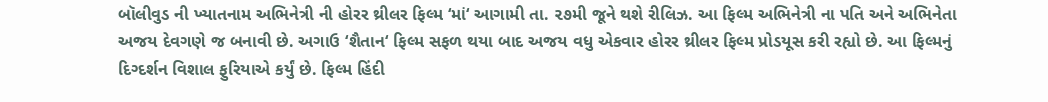બૉલીવુડ ની ખ્યાતનામ અભિનેત્રી ની હોરર થ્રીલર ફિલ્મ ‘માં‘ આગામી તા. ૨૭મી જૂને થશે રીલિઝ. આ ફિલ્મ અભિનેત્રી ના પતિ અને અભિનેતા અજય દેવગણે જ બનાવી છે. અગાઉ ‘શૈતાન‘ ફિલ્મ સફળ થયા બાદ અજય વધુ એકવાર હોરર થ્રીલર ફિલ્મ પ્રોડયૂસ કરી રહ્યો છે. આ ફિલ્મનું દિગ્દર્શન વિશાલ ફુરિયાએ કર્યું છે. ફિલ્મ હિંદી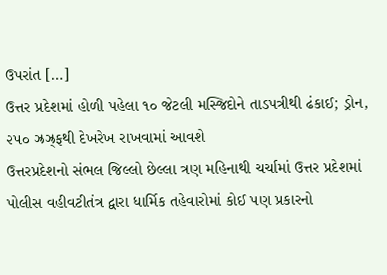ઉપરાંત […]
ઉત્તર પ્રદેશમાં હોળી પહેલા ૧૦ જેટલી મસ્જિદોને તાડપત્રીથી ઢંકાઈ; ડ્રોન, ૨૫૦ ઝ્રઝ્ર્ફથી દેખરેખ રાખવામાં આવશે
ઉત્તરપ્રદેશનો સંભલ જિલ્લો છેલ્લા ત્રણ મહિનાથી ચર્ચામાં ઉત્તર પ્રદેશમાં પોલીસ વહીવટીતંત્ર દ્વારા ધાર્મિક તહેવારોમાં કોઈ પણ પ્રકારનો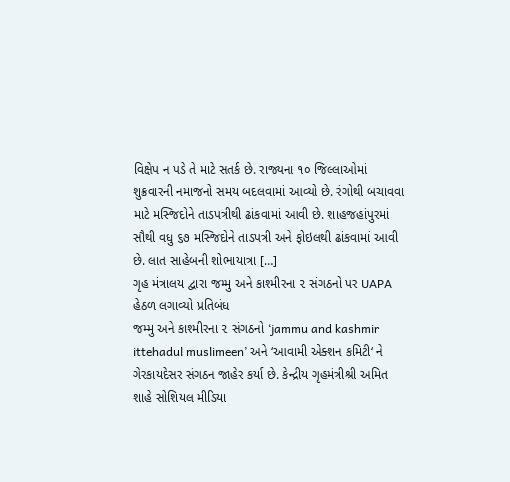વિક્ષેપ ન પડે તે માટે સતર્ક છે. રાજ્યના ૧૦ જિલ્લાઓમાં શુક્રવારની નમાજનો સમય બદલવામાં આવ્યો છે. રંગોથી બચાવવા માટે મસ્જિદોને તાડપત્રીથી ઢાંકવામાં આવી છે. શાહજહાંપુરમાં સૌથી વધુ ૬૭ મસ્જિદોને તાડપત્રી અને ફોઇલથી ઢાંકવામાં આવી છે. લાત સાહેબની શોભાયાત્રા […]
ગૃહ મંત્રાલય દ્વારા જમ્મુ અને કાશ્મીરના ૨ સંગઠનો પર UAPA હેઠળ લગાવ્યો પ્રતિબંધ
જમ્મુ અને કાશ્મીરના ૨ સંગઠનો ‘jammu and kashmir ittehadul muslimeen’ અને ‘આવામી એક્શન કમિટી‘ ને ગેરકાયદેસર સંગઠન જાહેર કર્યા છે. કેન્દ્રીય ગૃહમંત્રીશ્રી અમિત શાહે સોશિયલ મીડિયા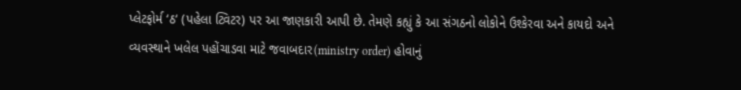પ્લેટફોર્મ ‘ઠ‘ (પહેલા ટ્વિટર) પર આ જાણકારી આપી છે. તેમણે કહ્યું કે આ સંગઠનો લોકોને ઉશ્કેરવા અને કાયદો અને વ્યવસ્થાને ખલેલ પહોંચાડવા માટે જવાબદાર(ministry order) હોવાનું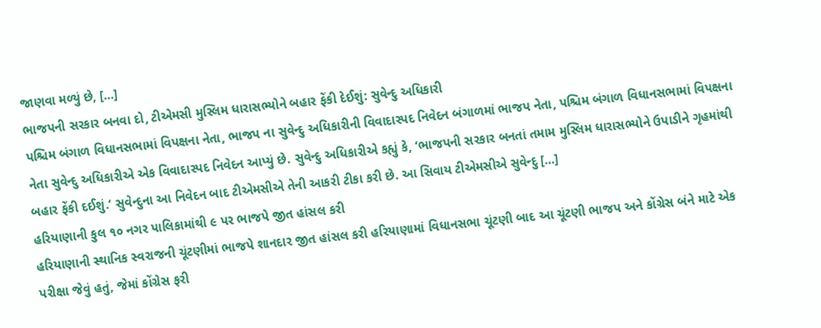જાણવા મળ્યું છે, […]
ભાજપની સરકાર બનવા દો, ટીએમસી મુસ્લિમ ધારાસભ્યોને બહાર ફેંકી દેઈશું: સુવેન્દુ અધિકારી
પશ્ચિમ બંગાળ વિધાનસભામાં વિપક્ષના નેતા, ભાજપ ના સુવેન્દુ અધિકારીની વિવાદાસ્પદ નિવેદન બંગાળમાં ભાજપ નેતા, પશ્ચિમ બંગાળ વિધાનસભામાં વિપક્ષના નેતા સુવેન્દુ અધિકારીએ એક વિવાદાસ્પદ નિવેદન આપ્યું છે. સુવેન્દુ અધિકારીએ કહ્યું કે, ‘ભાજપની સરકાર બનતાં તમામ મુસ્લિમ ધારાસભ્યોને ઉપાડીને ગૃહમાંથી બહાર ફેંકી દઈશું.‘ સુવેન્દુના આ નિવેદન બાદ ટીએમસીએ તેની આકરી ટીકા કરી છે. આ સિવાય ટીએમસીએ સુવેન્દુ […]
હરિયાણાની કુલ ૧૦ નગર પાલિકામાંથી ૯ પર ભાજપે જીત હાંસલ કરી
હરિયાણાની સ્થાનિક સ્વરાજની ચૂંટણીમાં ભાજપે શાનદાર જીત હાંસલ કરી હરિયાણામાં વિધાનસભા ચૂંટણી બાદ આ ચૂંટણી ભાજપ અને કોંગ્રેસ બંને માટે એક પરીક્ષા જેવું હતું, જેમાં કોંગ્રેસ ફરી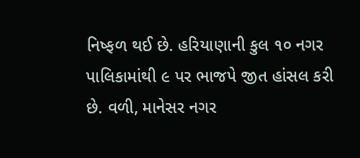નિષ્ફળ થઈ છે. હરિયાણાની કુલ ૧૦ નગર પાલિકામાંથી ૯ પર ભાજપે જીત હાંસલ કરી છે. વળી, માનેસર નગર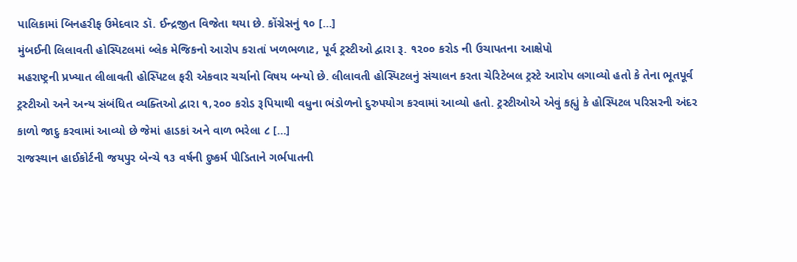પાલિકામાં બિનહરીફ ઉમેદવાર ડૉ. ઈન્દ્રજીત વિજેતા થયા છે. કોંગ્રેસનું ૧૦ […]
મુંબઈની લિલાવતી હોસ્પિટલમાં બ્લેક મેજિકનો આરોપ કરાતાં ખળભળાટ, પૂર્વ ટ્રસ્ટીઓ દ્વારા રૂ. ૧૨૦૦ કરોડ ની ઉચાપતના આક્ષેપો
મહરાષ્ટ્રની પ્રખ્યાત લીલાવતી હોસ્પિટલ ફરી એકવાર ચર્ચાનો વિષય બન્યો છે. લીલાવતી હોસ્પિટલનું સંચાલન કરતા ચેરિટેબલ ટ્રસ્ટે આરોપ લગાવ્યો હતો કે તેના ભૂતપૂર્વ ટ્રસ્ટીઓ અને અન્ય સંબંધિત વ્યક્તિઓ દ્વારા ૧,૨૦૦ કરોડ રૂપિયાથી વધુના ભંડોળનો દુરુપયોગ કરવામાં આવ્યો હતો. ટ્રસ્ટીઓએ એવું કહ્યું કે હોસ્પિટલ પરિસરની અંદર કાળો જાદુ કરવામાં આવ્યો છે જેમાં હાડકાં અને વાળ ભરેલા ૮ […]
રાજસ્થાન હાઈકોર્ટની જયપુર બેન્ચે ૧૩ વર્ષની દુષ્કર્મ પીડિતાને ગર્ભપાતની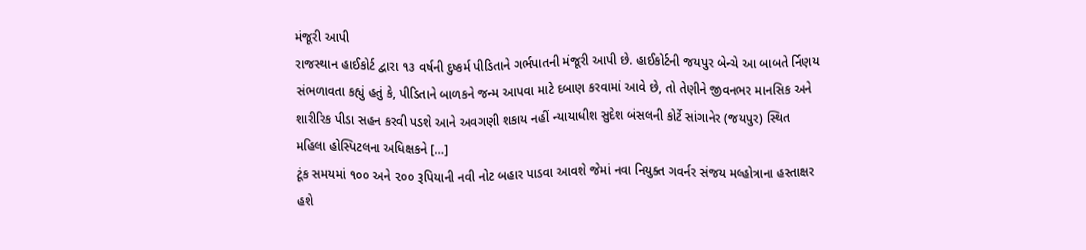મંજૂરી આપી
રાજસ્થાન હાઈકોર્ટ દ્વારા ૧૩ વર્ષની દુષ્કર્મ પીડિતાને ગર્ભપાતની મંજૂરી આપી છે. હાઈકોર્ટની જયપુર બેન્ચે આ બાબતે ર્નિણય સંભળાવતા કહ્યું હતું કે, પીડિતાને બાળકને જન્મ આપવા માટે દબાણ કરવામાં આવે છે, તો તેણીને જીવનભર માનસિક અને શારીરિક પીડા સહન કરવી પડશે આને અવગણી શકાય નહીં ન્યાયાધીશ સુદેશ બંસલની કોર્ટે સાંગાનેર (જયપુર) સ્થિત મહિલા હોસ્પિટલના અધિક્ષકને […]
ટૂંક સમયમાં ૧૦૦ અને ૨૦૦ રૂપિયાની નવી નોટ બહાર પાડવા આવશે જેમાં નવા નિયુક્ત ગવર્નર સંજય મલ્હોત્રાના હસ્તાક્ષર હશે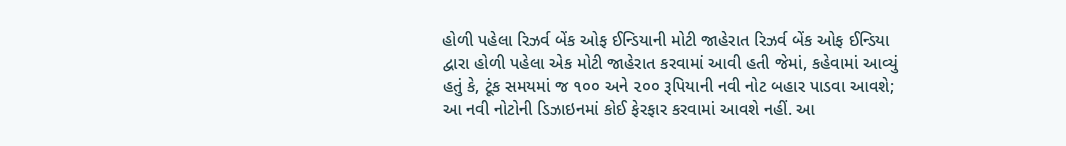હોળી પહેલા રિઝર્વ બેંક ઓફ ઈન્ડિયાની મોટી જાહેરાત રિઝર્વ બેંક ઓફ ઈન્ડિયા દ્વારા હોળી પહેલા એક મોટી જાહેરાત કરવામાં આવી હતી જેમાં, કહેવામાં આવ્યું હતું કે, ટૂંક સમયમાં જ ૧૦૦ અને ૨૦૦ રૂપિયાની નવી નોટ બહાર પાડવા આવશે; આ નવી નોટોની ડિઝાઇનમાં કોઈ ફેરફાર કરવામાં આવશે નહીં. આ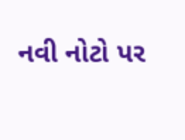નવી નોટો પર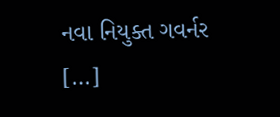નવા નિયુક્ત ગવર્નર […]